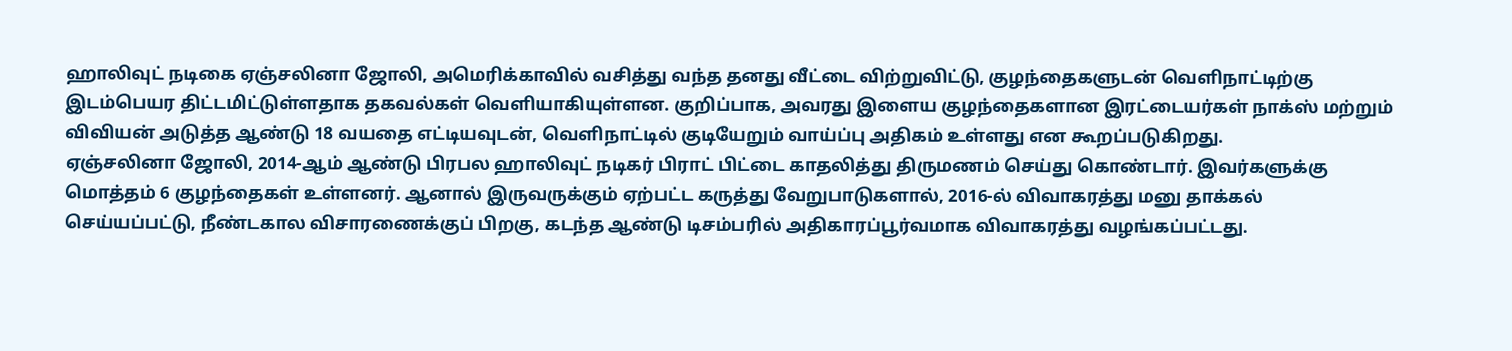ஹாலிவுட் நடிகை ஏஞ்சலினா ஜோலி, அமெரிக்காவில் வசித்து வந்த தனது வீட்டை விற்றுவிட்டு, குழந்தைகளுடன் வெளிநாட்டிற்கு இடம்பெயர திட்டமிட்டுள்ளதாக தகவல்கள் வெளியாகியுள்ளன. குறிப்பாக, அவரது இளைய குழந்தைகளான இரட்டையர்கள் நாக்ஸ் மற்றும் விவியன் அடுத்த ஆண்டு 18 வயதை எட்டியவுடன், வெளிநாட்டில் குடியேறும் வாய்ப்பு அதிகம் உள்ளது என கூறப்படுகிறது.
ஏஞ்சலினா ஜோலி, 2014-ஆம் ஆண்டு பிரபல ஹாலிவுட் நடிகர் பிராட் பிட்டை காதலித்து திருமணம் செய்து கொண்டார். இவர்களுக்கு மொத்தம் 6 குழந்தைகள் உள்ளனர். ஆனால் இருவருக்கும் ஏற்பட்ட கருத்து வேறுபாடுகளால், 2016-ல் விவாகரத்து மனு தாக்கல் செய்யப்பட்டு, நீண்டகால விசாரணைக்குப் பிறகு, கடந்த ஆண்டு டிசம்பரில் அதிகாரப்பூர்வமாக விவாகரத்து வழங்கப்பட்டது.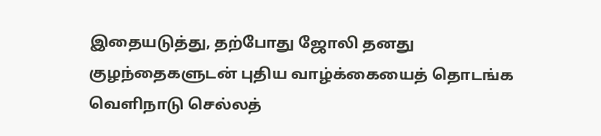இதையடுத்து, தற்போது ஜோலி தனது குழந்தைகளுடன் புதிய வாழ்க்கையைத் தொடங்க வெளிநாடு செல்லத்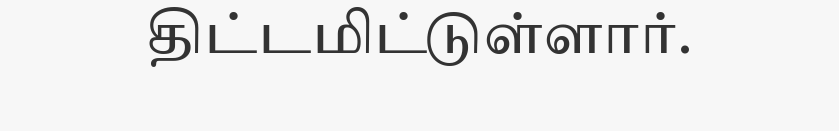திட்டமிட்டுள்ளார்.